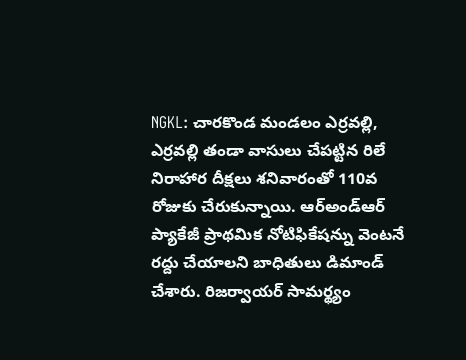NGKL: చారకొండ మండలం ఎర్రవల్లి, ఎర్రవల్లి తండా వాసులు చేపట్టిన రిలే నిరాహార దీక్షలు శనివారంతో 110వ రోజుకు చేరుకున్నాయి. ఆర్అండ్ఆర్ ప్యాకేజీ ప్రాథమిక నోటిఫికేషన్ను వెంటనే రద్దు చేయాలని బాధితులు డిమాండ్ చేశారు. రిజర్వాయర్ సామర్థ్యం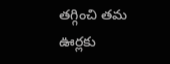తగ్గించి తమ ఊర్లకు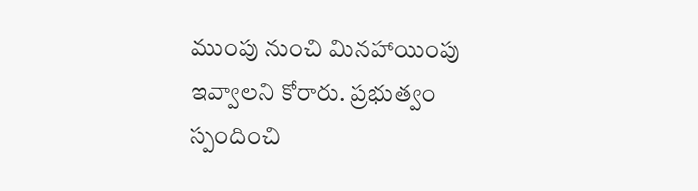ముంపు నుంచి మినహాయింపు ఇవ్వాలని కోరారు. ప్రభుత్వం స్పందించి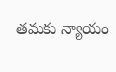తమకు న్యాయం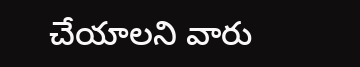చేయాలని వారు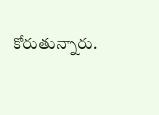కోరుతున్నారు.